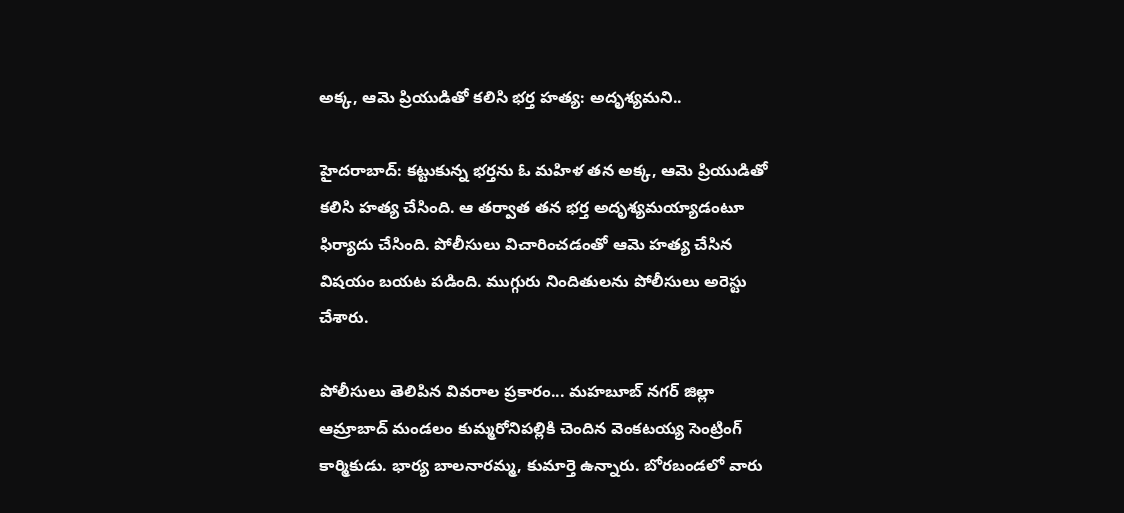అక్క, ఆమె ప్రియుడితో కలిసి భర్త హత్య: అదృశ్యమని..

హైదరాబాద్: కట్టుకున్న భర్తను ఓ మహిళ తన అక్క, ఆమె ప్రియుడితో కలిసి హత్య చేసింది. ఆ తర్వాత తన భర్త అదృశ్యమయ్యాడంటూ ఫిర్యాదు చేసింది. పోలీసులు విచారించడంతో ఆమె హత్య చేసిన విషయం బయట పడింది. ముగ్గురు నిందితులను పోలీసులు అరెస్టు చేశారు.

పోలీసులు తెలిపిన వివరాల ప్రకారం... మహబూబ్ నగర్ జిల్లా ఆమ్రాబాద్ మండలం కుమ్మరోనిపల్లికి చెందిన వెంకటయ్య సెంట్రింగ్ కార్మికుడు. భార్య బాలనారమ్మ, కుమార్తె ఉన్నారు. బోరబండలో వారు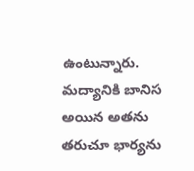ఉంటున్నారు. మద్యానికి బానిస అయిన అతను తరుచూ భార్యను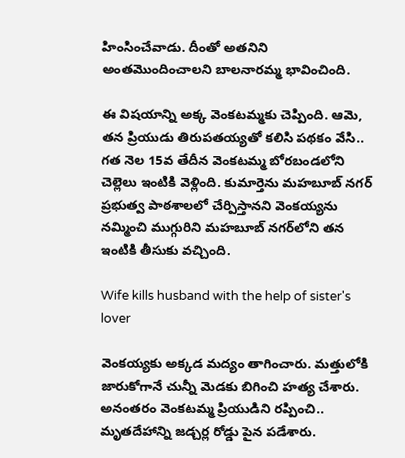హింసించేవాడు. దీంతో అతనిని అంతమొందించాలని బాలనారమ్మ భావించింది.

ఈ విషయాన్ని అక్క వెంకటమ్మకు చెప్పింది. ఆమె, తన ప్రియుడు తిరుపతయ్యతో కలిసి పథకం వేసి.. గత నెల 15వ తేదీన వెంకటమ్మ బోరబండలోని చెల్లెలు ఇంటికి వెళ్లింది. కుమార్తెను మహబూబ్ నగర్ ప్రభుత్వ పాఠశాలలో చేర్పిస్తానని వెంకయ్యను నమ్మించి ముగ్గురిని మహబూబ్ నగర్‌లోని తన ఇంటికి తీసుకు వచ్చింది.

Wife kills husband with the help of sister's lover

వెంకయ్యకు అక్కడ మద్యం తాగించారు. మత్తులోకి జారుకోగానే చున్నీ మెడకు బిగించి హత్య చేశారు. అనంతరం వెంకటమ్మ ప్రియుడిని రప్పించి.. మృతదేహాన్ని జడ్చర్ల రోడ్డు పైన పడేశారు.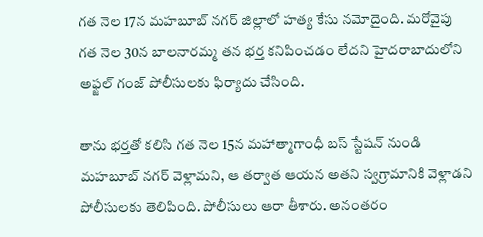గత నెల 17న మహబూబ్ నగర్ జిల్లాలో హత్య కేసు నమోదైంది. మరోవైపు గత నెల 30న బాలనారమ్మ తన భర్త కనిపించడం లేదని హైదరాబాదులోని అఫ్జల్ గంజ్ పోలీసులకు ఫిర్యాదు చేసింది.

తాను భర్తతో కలిసి గత నెల 15న మహాత్మాగాంధీ బస్ స్టేషన్ నుండి మహబూబ్ నగర్ వెళ్లామని, ఆ తర్వాత ఆయన అతని స్వగ్రామానికి వెళ్లాడని పోలీసులకు తెలిపింది. పోలీసులు ఆరా తీశారు. అనంతరం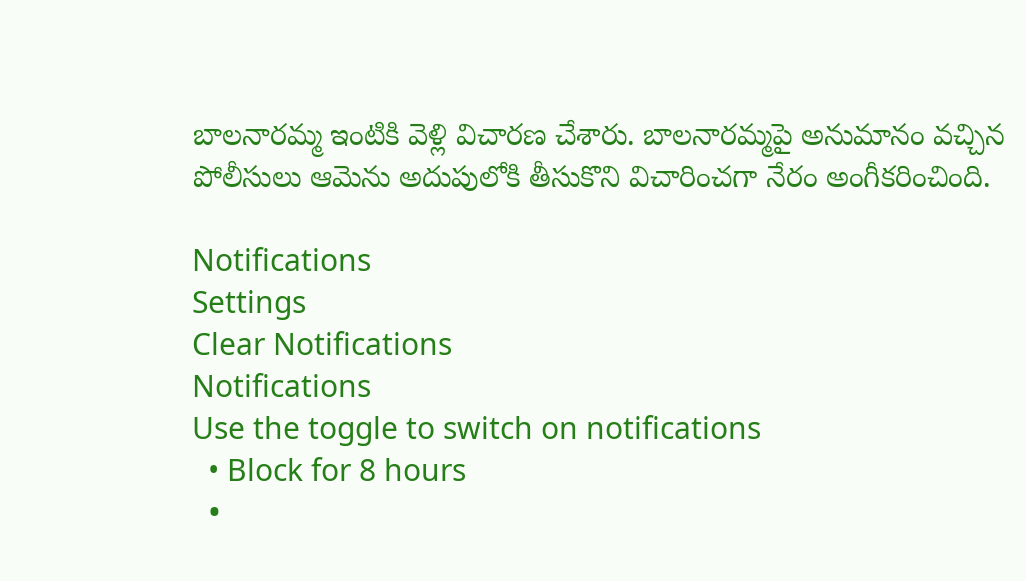బాలనారమ్మ ఇంటికి వెళ్లి విచారణ చేశారు. బాలనారమ్మపై అనుమానం వచ్చిన పోలీసులు ఆమెను అదుపులోకి తీసుకొని విచారించగా నేరం అంగీకరించింది.

Notifications
Settings
Clear Notifications
Notifications
Use the toggle to switch on notifications
  • Block for 8 hours
  •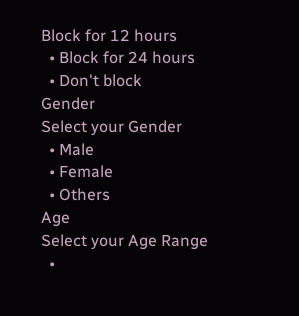Block for 12 hours
  • Block for 24 hours
  • Don't block
Gender
Select your Gender
  • Male
  • Female
  • Others
Age
Select your Age Range
  •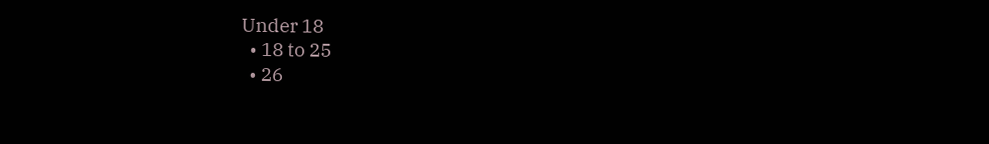Under 18
  • 18 to 25
  • 26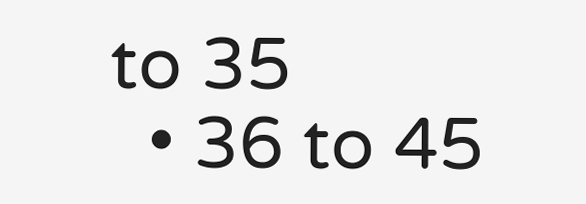to 35
  • 36 to 45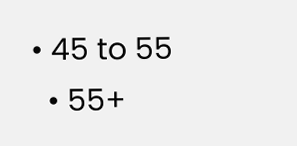• 45 to 55
  • 55+